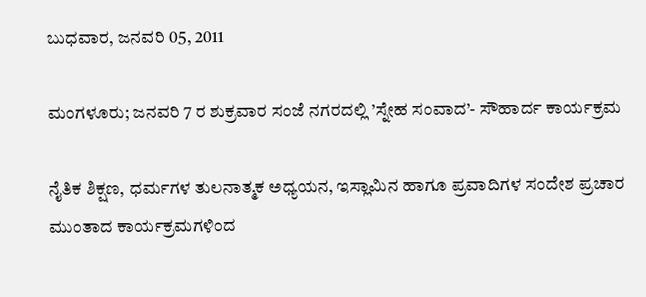ಬುಧವಾರ, ಜನವರಿ 05, 2011

ಮಂಗಳೂರು; ಜನವರಿ 7 ರ ಶುಕ್ರವಾರ ಸಂಜೆ ನಗರದಲ್ಲಿ ’ಸ್ನೇಹ ಸಂವಾದ’- ಸೌಹಾರ್ದ ಕಾರ್ಯಕ್ರಮ

ನೈತಿಕ ಶಿಕ್ಷಣ, ಧರ್ಮಗಳ ತುಲನಾತ್ಮಕ ಅಧ್ಯಯನ, ಇಸ್ಲಾಮಿನ ಹಾಗೂ ಪ್ರವಾದಿಗಳ ಸಂದೇಶ ಪ್ರಚಾರ ಮುಂತಾದ ಕಾರ್ಯಕ್ರಮಗಳಿಂದ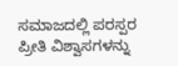ಸಮಾಜದಲ್ಲಿ ಪರಸ್ಪರ ಪ್ರೀತಿ ವಿಶ್ವಾಸಗಳನ್ನು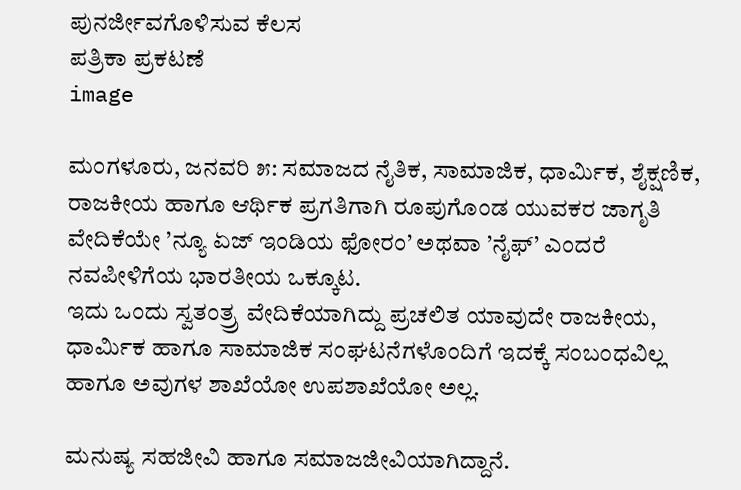ಪುನರ್ಜೀವಗೊಳಿಸುವ ಕೆಲಸ
ಪತ್ರಿಕಾ ಪ್ರಕಟಣೆ
image

ಮಂಗಳೂರು, ಜನವರಿ ೫: ಸಮಾಜದ ನೈತಿಕ, ಸಾಮಾಜಿಕ, ಧಾರ್ಮಿಕ, ಶೈಕ್ಷಣಿಕ, ರಾಜಕೀಯ ಹಾಗೂ ಆರ್ಥಿಕ ಪ್ರಗತಿಗಾಗಿ ರೂಪುಗೊಂಡ ಯುವಕರ ಜಾಗೃತಿ ವೇದಿಕೆಯೇ ’ನ್ಯೂ ಏಜ್ ಇಂಡಿಯ ಫೋರಂ’ ಅಥವಾ ’ನೈಫ್’ ಎಂದರೆ ನವಪೀಳಿಗೆಯ ಭಾರತೀಯ ಒಕ್ಕೂಟ.
ಇದು ಒಂದು ಸ್ವತಂತ್ರ್ರ ವೇದಿಕೆಯಾಗಿದ್ದು ಪ್ರಚಲಿತ ಯಾವುದೇ ರಾಜಕೀಯ, ಧಾರ್ಮಿಕ ಹಾಗೂ ಸಾಮಾಜಿಕ ಸಂಘಟನೆಗಳೊಂದಿಗೆ ಇದಕ್ಕೆ ಸಂಬಂಧವಿಲ್ಲ ಹಾಗೂ ಅವುಗಳ ಶಾಖೆಯೋ ಉಪಶಾಖೆಯೋ ಅಲ್ಲ.

ಮನುಷ್ಯ ಸಹಜೀವಿ ಹಾಗೂ ಸಮಾಜಜೀವಿಯಾಗಿದ್ದಾನೆ.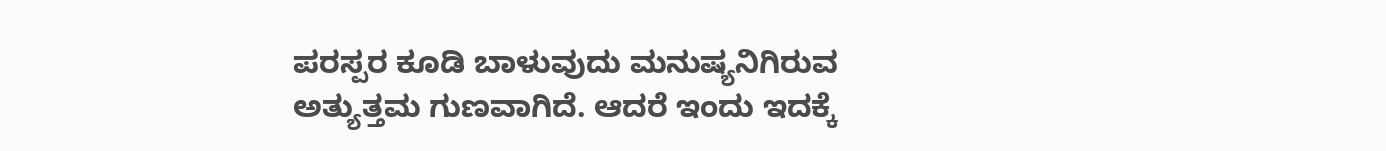ಪರಸ್ಪರ ಕೂಡಿ ಬಾಳುವುದು ಮನುಷ್ಯನಿಗಿರುವ ಅತ್ಯುತ್ತಮ ಗುಣವಾಗಿದೆ. ಆದರೆ ಇಂದು ಇದಕ್ಕೆ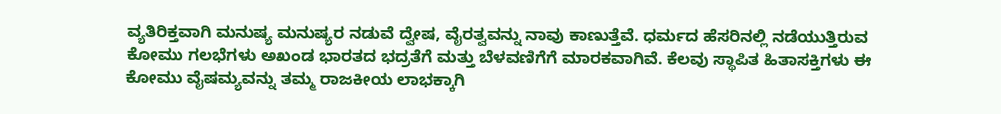ವ್ಯತಿರಿಕ್ತವಾಗಿ ಮನುಷ್ಯ ಮನುಷ್ಯರ ನಡುವೆ ದ್ವೇಷ, ವೈರತ್ವವನ್ನು ನಾವು ಕಾಣುತ್ತೆವೆ. ಧರ್ಮದ ಹೆಸರಿನಲ್ಲಿ ನಡೆಯುತ್ತಿರುವ ಕೋಮು ಗಲಭೆಗಳು ಅಖಂಡ ಭಾರತದ ಭದ್ರತೆಗೆ ಮತ್ತು ಬೆಳವಣಿಗೆಗೆ ಮಾರಕವಾಗಿವೆ. ಕೆಲವು ಸ್ಥಾಪಿತ ಹಿತಾಸಕ್ತಿಗಳು ಈ ಕೋಮು ವೈಷಮ್ಯವನ್ನು ತಮ್ಮ ರಾಜಕೀಯ ಲಾಭಕ್ಕಾಗಿ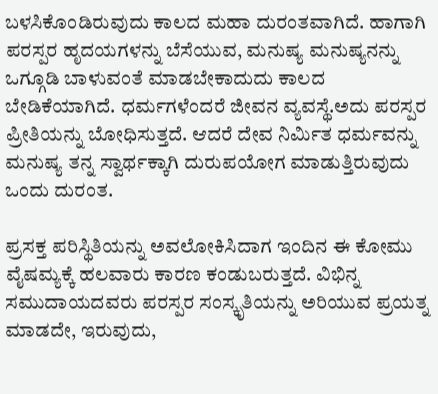ಬಳಸಿಕೊಂಡಿರುವುದು ಕಾಲದ ಮಹಾ ದುರಂತವಾಗಿದೆ. ಹಾಗಾಗಿ ಪರಸ್ಪರ ಹೃದಯಗಳನ್ನು ಬೆಸೆಯುವ, ಮನುಷ್ಯ ಮನುಷ್ಯನನ್ನು ಒಗ್ಗೂಡಿ ಬಾಳುವಂತೆ ಮಾಡಬೇಕಾದುದು ಕಾಲದ ಬೇಡಿಕೆಯಾಗಿದೆ. ಧರ್ಮಗಳೆಂದರೆ ಜೀವನ ವ್ಯವಸ್ಥೆ.ಅದು ಪರಸ್ಪರ ಪ್ರೀತಿಯನ್ನು ಬೋಧಿಸುತ್ತದೆ. ಆದರೆ ದೇವ ನಿರ್ಮಿತ ಧರ್ಮವನ್ನು ಮನುಷ್ಯ ತನ್ನ ಸ್ವಾರ್ಥಕ್ಕಾಗಿ ದುರುಪಯೋಗ ಮಾಡುತ್ತಿರುವುದು ಒಂದು ದುರಂತ.

ಪ್ರಸಕ್ತ ಪರಿಸ್ಥಿತಿಯನ್ನು ಅವಲೋಕಿಸಿದಾಗ ಇಂದಿನ ಈ ಕೋಮು ವೈಷಮ್ಯಕ್ಕೆ ಹಲವಾರು ಕಾರಣ ಕಂಡುಬರುತ್ತದೆ. ವಿಭಿನ್ನ ಸಮುದಾಯದವರು ಪರಸ್ಪರ ಸಂಸ್ಕೃತಿಯನ್ನು ಅರಿಯುವ ಪ್ರಯತ್ನ ಮಾಡದೇ, ಇರುವುದು,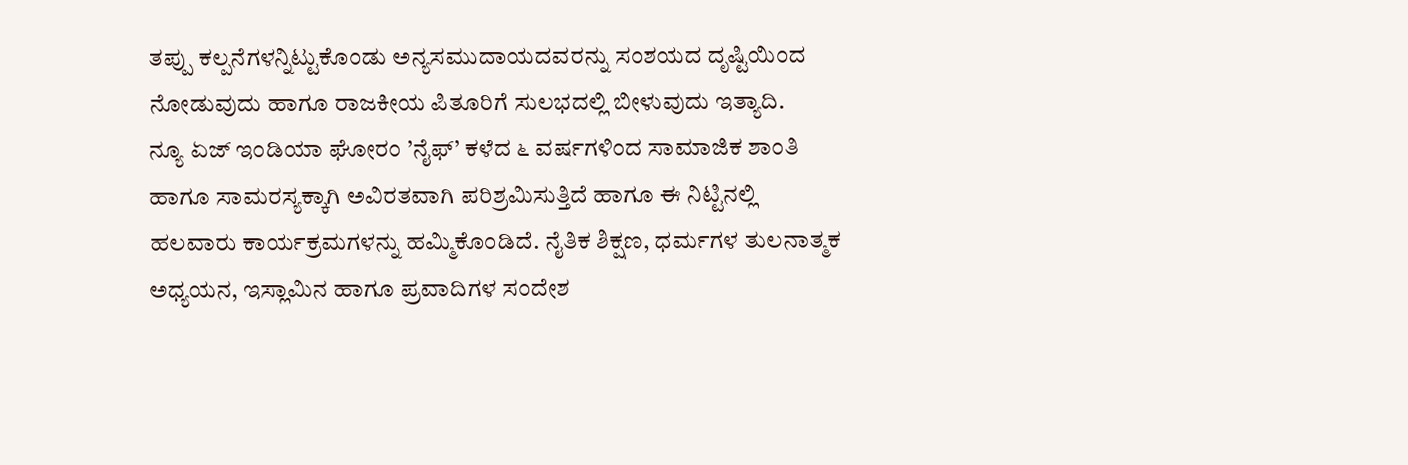ತಪ್ಪು ಕಲ್ಪನೆಗಳನ್ನಿಟ್ಟುಕೊಂಡು ಅನ್ಯಸಮುದಾಯದವರನ್ನು ಸಂಶಯದ ದೃಷ್ಟಿಯಿಂದ ನೋಡುವುದು ಹಾಗೂ ರಾಜಕೀಯ ಪಿತೂರಿಗೆ ಸುಲಭದಲ್ಲಿ ಬೀಳುವುದು ಇತ್ಯಾದಿ.
ನ್ಯೂ ಏಜ್ ಇಂಡಿಯಾ ಘೋರಂ ’ನೈಫ್’ ಕಳೆದ ೬ ವರ್ಷಗಳಿಂದ ಸಾಮಾಜಿಕ ಶಾಂತಿ ಹಾಗೂ ಸಾಮರಸ್ಯಕ್ಕಾಗಿ ಅವಿರತವಾಗಿ ಪರಿಶ್ರಮಿಸುತ್ತಿದೆ ಹಾಗೂ ಈ ನಿಟ್ಟಿನಲ್ಲಿ ಹಲವಾರು ಕಾರ್ಯಕ್ರಮಗಳನ್ನು ಹಮ್ಮಿಕೊಂಡಿದೆ. ನೈತಿಕ ಶಿಕ್ಷಣ, ಧರ್ಮಗಳ ತುಲನಾತ್ಮಕ ಅಧ್ಯಯನ, ಇಸ್ಲಾಮಿನ ಹಾಗೂ ಪ್ರವಾದಿಗಳ ಸಂದೇಶ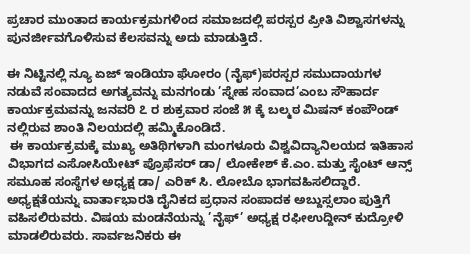ಪ್ರಚಾರ ಮುಂತಾದ ಕಾರ್ಯಕ್ರಮಗಳಿಂದ ಸಮಾಜದಲ್ಲಿ ಪರಸ್ಪರ ಪ್ರೀತಿ ವಿಶ್ವಾಸಗಳನ್ನು ಪುನರ್ಜೀವಗೊಳಿಸುವ ಕೆಲಸವನ್ನು ಅದು ಮಾಡುತ್ತಿದೆ.

ಈ ನಿಟ್ಟಿನಲ್ಲಿ ನ್ಯೂ ಏಜ್ ಇಂಡಿಯಾ ಘೋರಂ (ನೈಫ್)ಪರಸ್ಪರ ಸಮುದಾಯಗಳ ನಡುವೆ ಸಂವಾದದ ಅಗತ್ಯವನ್ನು ಮನಗಂಡು ’ಸ್ನೇಹ ಸಂವಾದ’ಎಂಬ ಸೌಹಾರ್ದ ಕಾರ್ಯಕ್ರಮವನ್ನು ಜನವರಿ ೭ ರ ಶುಕ್ರವಾರ ಸಂಜೆ ೫ ಕ್ಕೆ ಬಲ್ಮಠ ಮಿಷನ್ ಕಂಪೌಂಡ್ ನಲ್ಲಿರುವ ಶಾಂತಿ ನಿಲಯದಲ್ಲಿ ಹಮ್ಮಿಕೊಂಡಿದೆ.
 ಈ ಕಾರ್ಯಕ್ರಮಕ್ಕೆ ಮುಖ್ಯ ಅತಿಥಿಗಳಾಗಿ ಮಂಗಳೂರು ವಿಶ್ವವಿದ್ಯಾನಿಲಯದ ಇತಿಹಾಸ ವಿಭಾಗದ ಎಸೋಸಿಯೇಟ್ ಪ್ರೊಫೆಸರ್ ಡಾ/ ಲೋಕೇಶ್ ಕೆ.ಎಂ. ಮತ್ತು ಸೈಂಟ್ ಆನ್ಸ್ ಸಮೂಹ ಸಂಸ್ಥೆಗಳ ಅಧ್ಯಕ್ಷ ಡಾ/ ಎರಿಕ್ ಸಿ. ಲೋಬೊ ಭಾಗವಹಿಸಲಿದ್ದಾರೆ. ಅಧ್ಯಕ್ಷತೆಯನ್ನು ವಾರ್ತಾಭಾರತಿ ದೈನಿಕದ ಪ್ರಧಾನ ಸಂಪಾದಕ ಅಬ್ದುಸ್ಸಲಾಂ ಪುತ್ತಿಗೆ ವಹಿಸಲಿರುವರು. ವಿಷಯ ಮಂಡನೆಯನ್ನು ’ನೈಫ್’ ಅಧ್ಯಕ್ಷ ರಫೀ‌ಉದ್ದೀನ್ ಕುದ್ರೋಳಿ ಮಾಡಲಿರುವರು. ಸಾರ್ವಜನಿಕರು ಈ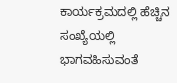ಕಾರ್ಯಕ್ರಮದಲ್ಲಿ ಹೆಚ್ಚಿನ ಸಂಖ್ಯೆಯಲ್ಲಿ ಭಾಗವಹಿಸುವಂತೆ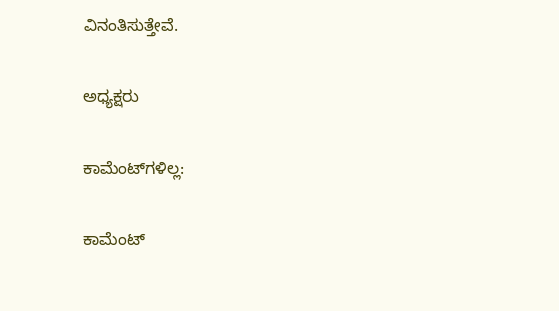ವಿನಂತಿಸುತ್ತೇವೆ.

ಅಧ್ಯಕ್ಷರು

ಕಾಮೆಂಟ್‌ಗಳಿಲ್ಲ:

ಕಾಮೆಂಟ್‌‌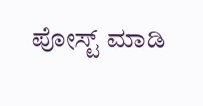ಪೋಸ್ಟ್‌ ಮಾಡಿ